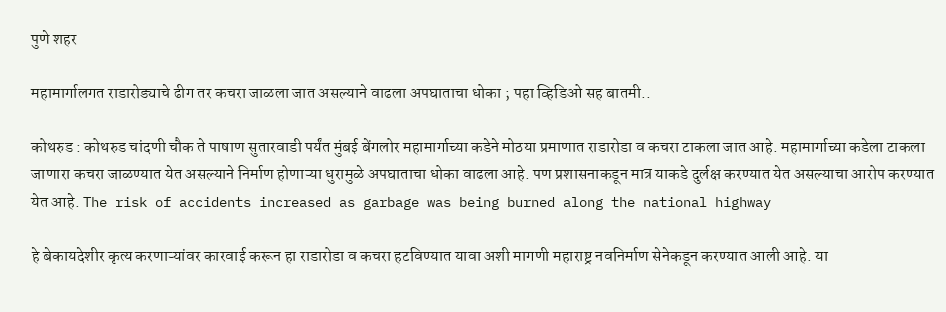पुणे शहर

महामार्गालगत राडारोड्याचे ढीग तर कचरा जाळला जात असल्याने वाढला अपघाताचा धोका ; पहा व्हिडिओ सह बातमी..

कोथरुड : कोथरुड चांदणी चौक ते पाषाण सुतारवाडी पर्यंत मुंबई बेंगलोर महामार्गाच्या कडेने मोठया प्रमाणात राडारोडा व कचरा टाकला जात आहे. महामार्गाच्या कडेला टाकला जाणारा कचरा जाळण्यात येत असल्याने निर्माण होणाऱ्या धुरामुळे अपघाताचा धोका वाढला आहे. पण प्रशासनाकडून मात्र याकडे दुर्लक्ष करण्यात येत असल्याचा आरोप करण्यात येत आहे. The risk of accidents increased as garbage was being burned along the national highway

हे बेकायदेशीर कृत्य करणाऱ्यांवर कारवाई करून हा राडारोडा व कचरा हटविण्यात यावा अशी मागणी महाराष्ट्र नवनिर्माण सेनेकडून करण्यात आली आहे. या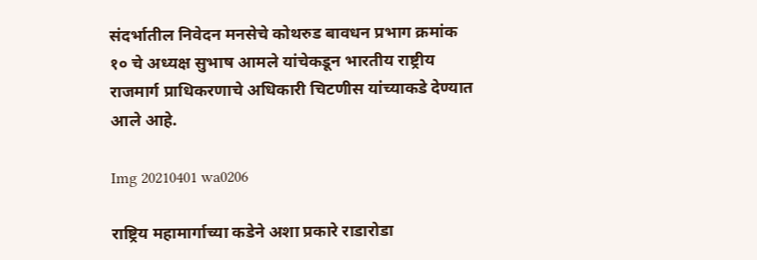संदर्भातील निवेदन मनसेचे कोथरुड बावधन प्रभाग क्रमांक १० चे अध्यक्ष सुभाष आमले यांचेकडून भारतीय राष्ट्रीय राजमार्ग प्राधिकरणाचे अधिकारी चिटणीस यांच्याकडे देण्यात आले आहे.

Img 20210401 wa0206

राष्ट्रिय महामार्गाच्या कडेने अशा प्रकारे राडारोडा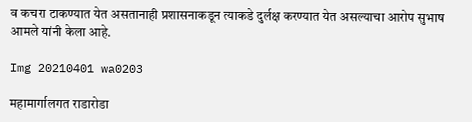व कचरा टाकण्यात येत असतानाही प्रशासनाकडून त्याकडे दुर्लक्ष करण्यात येत असल्याचा आरोप सुभाष आमले यांनी केला आहे.

Img 20210401 wa0203

महामार्गालगत राडारोडा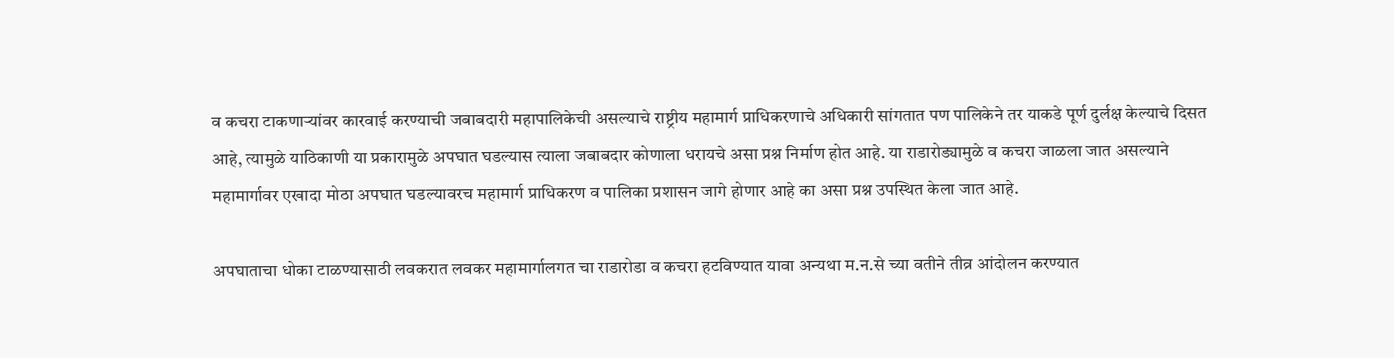व कचरा टाकणाऱ्यांवर कारवाई करण्याची जबाबदारी महापालिकेची असल्याचे राष्ट्रीय महामार्ग प्राधिकरणाचे अधिकारी सांगतात पण पालिकेने तर याकडे पूर्ण दुर्लक्ष केल्याचे दिसत आहे, त्यामुळे याठिकाणी या प्रकारामुळे अपघात घडल्यास त्याला जबाबदार कोणाला धरायचे असा प्रश्न निर्माण होत आहे. या राडारोड्यामुळे व कचरा जाळला जात असल्याने महामार्गावर एखादा मोठा अपघात घडल्यावरच महामार्ग प्राधिकरण व पालिका प्रशासन जागे होणार आहे का असा प्रश्न उपस्थित केला जात आहे.

अपघाताचा धोका टाळण्यासाठी लवकरात लवकर महामार्गालगत चा राडारोडा व कचरा हटविण्यात यावा अन्यथा म.न.से च्या वतीने तीव्र आंदोलन करण्यात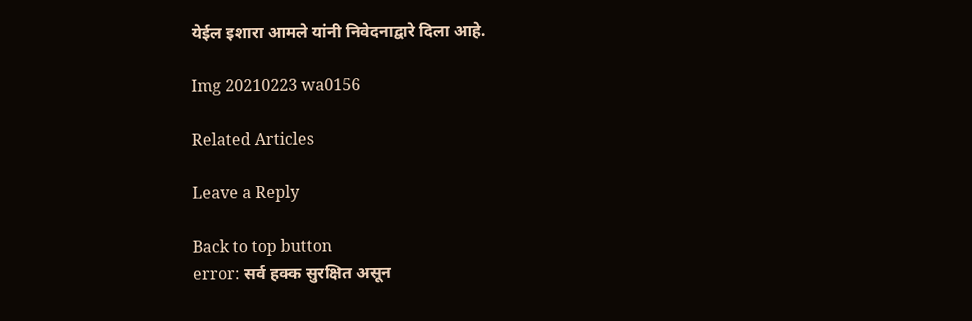येईल इशारा आमले यांनी निवेदनाद्वारे दिला आहे.

Img 20210223 wa0156

Related Articles

Leave a Reply

Back to top button
error: सर्व हक्क सुरक्षित असून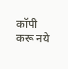कॉपी करू नये